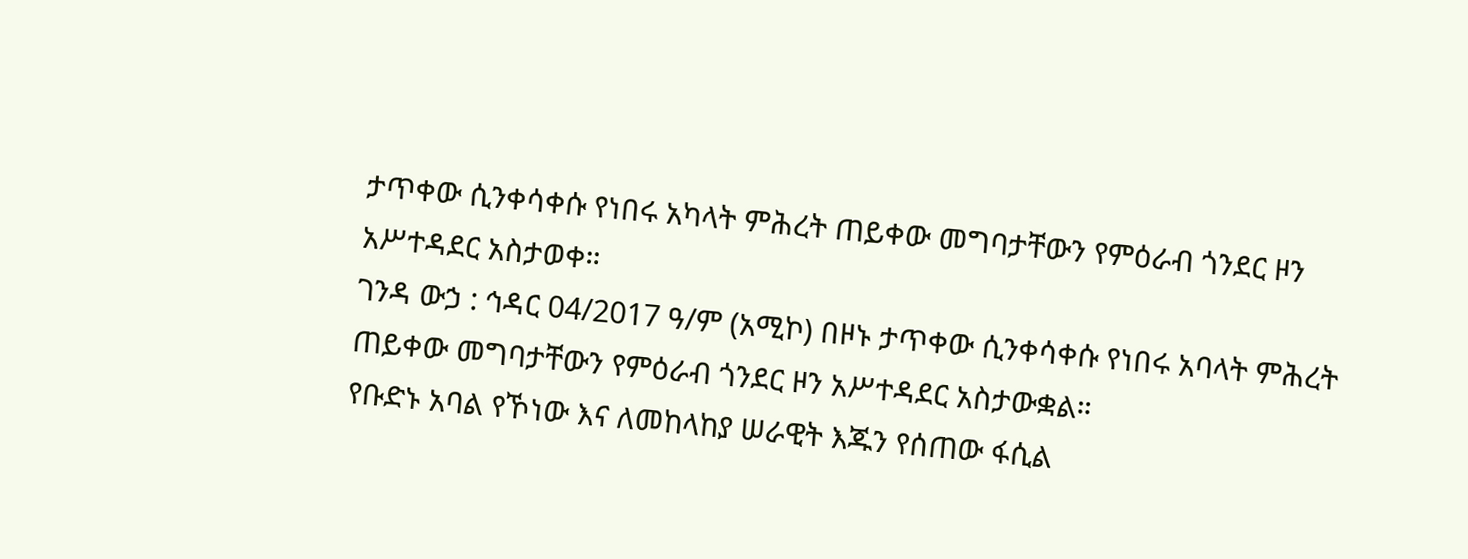ታጥቀው ሲንቀሳቀሱ የነበሩ አካላት ምሕረት ጠይቀው መግባታቸውን የምዕራብ ጎንደር ዞን አሥተዳደር አስታወቀ።
ገንዳ ውኃ : ኅዳር 04/2017 ዓ/ም (አሚኮ) በዞኑ ታጥቀው ሲንቀሳቀሱ የነበሩ አባላት ምሕረት ጠይቀው መግባታቸውን የምዕራብ ጎንደር ዞን አሥተዳደር አስታውቋል።
የቡድኑ አባል የኾነው እና ለመከላከያ ሠራዊት እጁን የሰጠው ፋሲል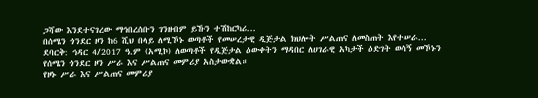ጋሻው እንደተናገረው ማኅበረሰቡን ገንዘብም ይኹን ተሽከርካሪ...
በሰሜን ጎንደር ዞን ከ6 ሺህ በላይ ለሚኾኑ ወጣቶች የመሠረታዊ ዲጅታል ክህሎት ሥልጠና ለመስጠት እየተሠራ...
ደባርቅ: ኅዳር 4/2017 ዓ.ም (አሚኮ) ለወጣቶች የዲጅታል ዕውቀትን ማዳበር ለሀገራዊ አካታች ዕድገት ወሳኝ መኾኑን የሰሜን ጎንደር ዞን ሥራ እና ሥልጠና መምሪያ አስታውቋል።
የዞኑ ሥራ እና ሥልጠና መምሪያ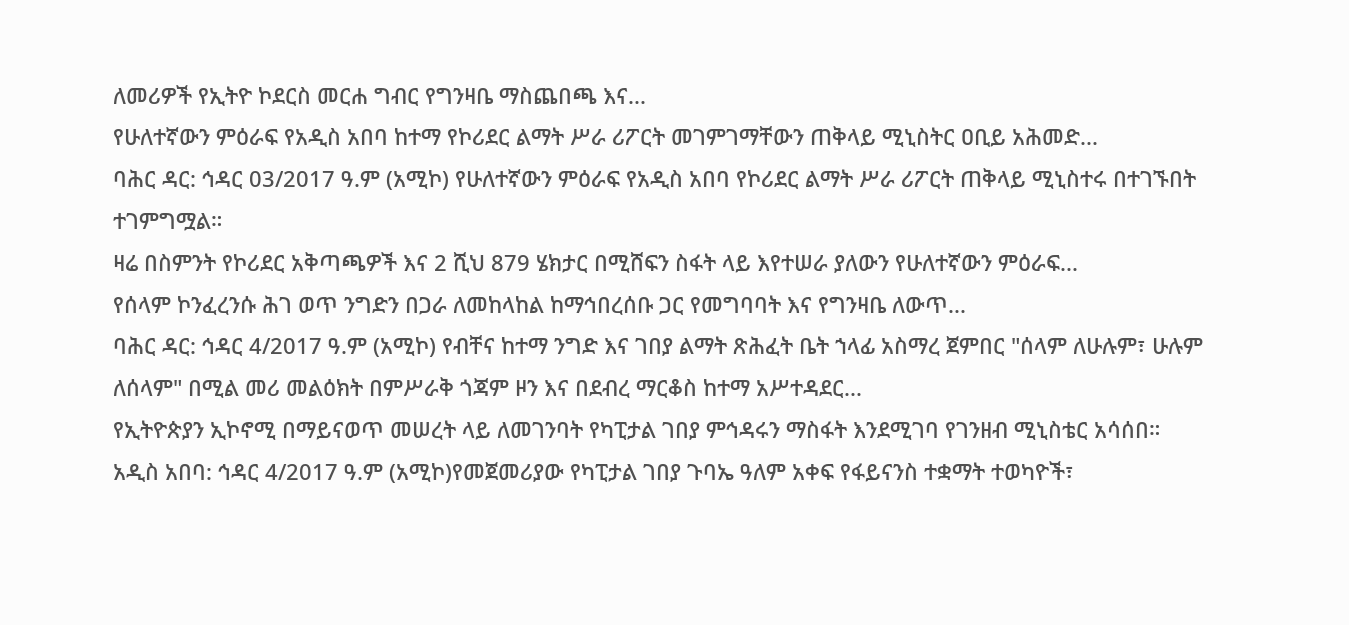ለመሪዎች የኢትዮ ኮደርስ መርሐ ግብር የግንዛቤ ማስጨበጫ እና...
የሁለተኛውን ምዕራፍ የአዲስ አበባ ከተማ የኮሪደር ልማት ሥራ ሪፖርት መገምገማቸውን ጠቅላይ ሚኒስትር ዐቢይ አሕመድ...
ባሕር ዳር: ኅዳር 03/2017 ዓ.ም (አሚኮ) የሁለተኛውን ምዕራፍ የአዲስ አበባ የኮሪደር ልማት ሥራ ሪፖርት ጠቅላይ ሚኒስተሩ በተገኙበት ተገምግሟል።
ዛሬ በስምንት የኮሪደር አቅጣጫዎች እና 2 ሺህ 879 ሄክታር በሚሸፍን ስፋት ላይ እየተሠራ ያለውን የሁለተኛውን ምዕራፍ...
የሰላም ኮንፈረንሱ ሕገ ወጥ ንግድን በጋራ ለመከላከል ከማኅበረሰቡ ጋር የመግባባት እና የግንዛቤ ለውጥ...
ባሕር ዳር: ኅዳር 4/2017 ዓ.ም (አሚኮ) የብቸና ከተማ ንግድ እና ገበያ ልማት ጽሕፈት ቤት ኀላፊ አስማረ ጀምበር "ሰላም ለሁሉም፣ ሁሉም ለሰላም" በሚል መሪ መልዕክት በምሥራቅ ጎጃም ዞን እና በደብረ ማርቆስ ከተማ አሥተዳደር...
የኢትዮጵያን ኢኮኖሚ በማይናወጥ መሠረት ላይ ለመገንባት የካፒታል ገበያ ምኅዳሩን ማስፋት እንደሚገባ የገንዘብ ሚኒስቴር አሳሰበ።
አዲስ አበባ: ኅዳር 4/2017 ዓ.ም (አሚኮ)የመጀመሪያው የካፒታል ገበያ ጉባኤ ዓለም አቀፍ የፋይናንስ ተቋማት ተወካዮች፣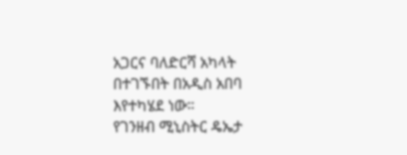አጋርና ባለድርሻ አካላት በተገኙበት በአዲስ አበባ እየተካሄደ ነው።
የገንዘብ ሚኒስትር ዴኤታ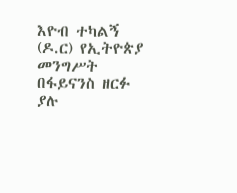እዮብ ተካልኝ (ዶ.ር) የኢትዮጵያ መንግሥት በፋይናንስ ዘርፉ ያሉ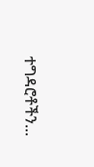ተግዳሮቶችን...